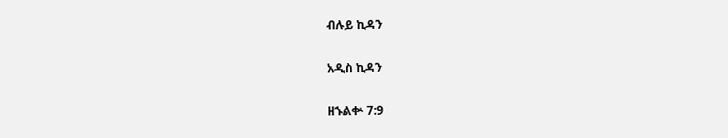ብሉይ ኪዳን

አዲስ ኪዳን

ዘኁልቍ 7:9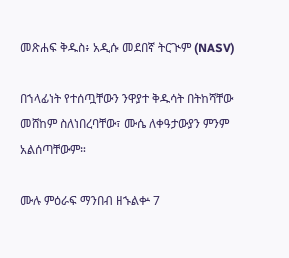መጽሐፍ ቅዱስ፥ አዲሱ መደበኛ ትርጒም (NASV)

በኀላፊነት የተሰጧቸውን ንዋያተ ቅዱሳት በትከሻቸው መሸከም ስለነበረባቸው፣ ሙሴ ለቀዓታውያን ምንም አልሰጣቸውም።

ሙሉ ምዕራፍ ማንበብ ዘኁልቍ 7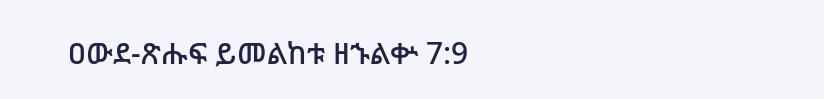ዐውደ-ጽሑፍ ይመልከቱ ዘኁልቍ 7:9